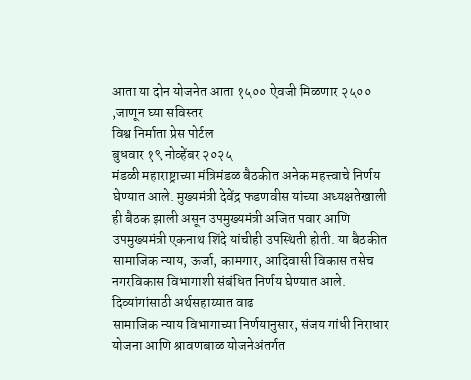आता या दोन योजनेत आता १५०० ऐवजी मिळणार २५०० ,जाणून घ्या सविस्तर
विश्व निर्माता प्रेस पोर्टल
बुधवार १९ नोव्हेंबर २०२५
मंडळी महाराष्ट्राच्या मंत्रिमंडळ बैठकीत अनेक महत्त्वाचे निर्णय घेण्यात आले. मुख्यमंत्री देवेंद्र फडणवीस यांच्या अध्यक्षतेखाली ही बैठक झाली असून उपमुख्यमंत्री अजित पवार आणि उपमुख्यमंत्री एकनाथ शिंदे यांचीही उपस्थिती होती. या बैठकीत सामाजिक न्याय, ऊर्जा, कामगार, आदिवासी विकास तसेच नगरविकास विभागाशी संबंधित निर्णय घेण्यात आले.
दिव्यांगांसाठी अर्थसहाय्यात वाढ
सामाजिक न्याय विभागाच्या निर्णयानुसार, संजय गांधी निराधार योजना आणि श्रावणबाळ योजनेअंतर्गत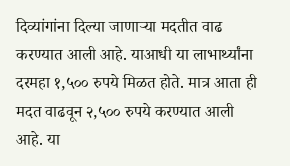दिव्यांगांना दिल्या जाणाऱ्या मदतीत वाढ करण्यात आली आहे. याआधी या लाभार्थ्यांना दरमहा १,५०० रुपये मिळत होते. मात्र आता ही मदत वाढवून २,५०० रुपये करण्यात आली आहे. या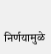निर्णयामुळे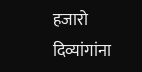हजारो दिव्यांगांना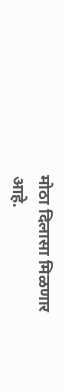मोठा दिलासा मिळणार आहे.